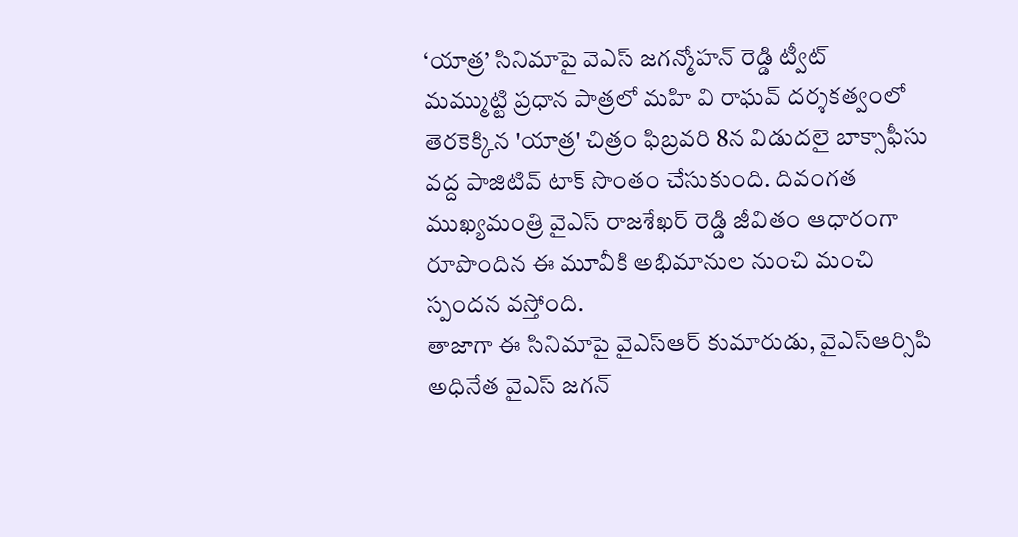‘యాత్ర’ సినిమాపై వెఎస్ జగన్మోహన్ రెడ్డి ట్వీట్
మమ్ముట్టి ప్రధాన పాత్రలో మహి వి రాఘవ్ దర్శకత్వంలో తెరకెక్కిన 'యాత్ర' చిత్రం ఫిబ్రవరి 8న విడుదలై బాక్సాఫీసు వద్ద పాజిటివ్ టాక్ సొంతం చేసుకుంది. దివంగత ముఖ్యమంత్రి వైఎస్ రాజశేఖర్ రెడ్డి జీవితం ఆధారంగా రూపొందిన ఈ మూవీకి అభిమానుల నుంచి మంచి స్పందన వస్తోంది.
తాజాగా ఈ సినిమాపై వైఎస్ఆర్ కుమారుడు, వైఎస్ఆర్సిపి అధినేత వైఎస్ జగన్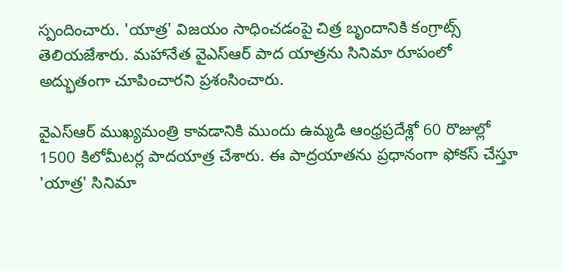స్పందించారు. 'యాత్ర' విజయం సాధించడంపై చిత్ర బృందానికి కంగ్రాట్స్ తెలియజేశారు. మహానేత వైఎస్ఆర్ పాద యాత్రను సినిమా రూపంలో అద్భుతంగా చూపించారని ప్రశంసించారు.

వైఎస్ఆర్ ముఖ్యమంత్రి కావడానికి ముందు ఉమ్మడి ఆంధ్రప్రదేశ్లో 60 రొజుల్లో 1500 కిలోమీటర్ల పాదయాత్ర చేశారు. ఈ పాద్రయాతను ప్రధానంగా ఫోకస్ చేస్తూ 'యాత్ర' సినిమా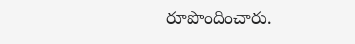రూపొందించారు.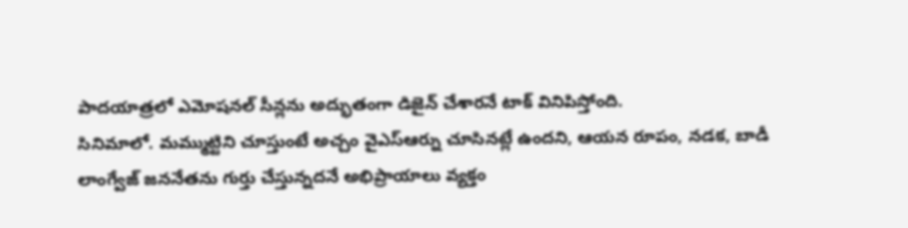పాదయాత్రలో ఎమోషనల్ సీన్లను అద్భుతంగా డిజైన్ చేశారనే టాక్ వినిపిస్తోంది.
సినిమాలో. మమ్ముట్టిని చూస్తుంటే అచ్చం వైఎస్ఆర్ను చూసినట్లే ఉందని, ఆయన రూపం, నడక, బాడీ లాంగ్వేజ్ జననేతను గుర్తు చేస్తున్నదనే అభిప్రాయాలు వ్యక్తం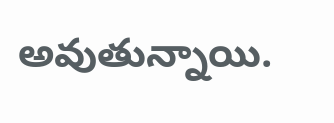అవుతున్నాయి.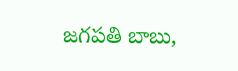జగపతి బాబు,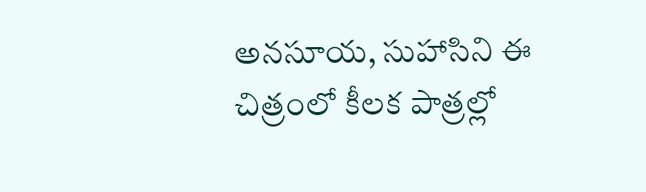అనసూయ, సుహాసిని ఈ చిత్రంలో కీలక పాత్రల్లో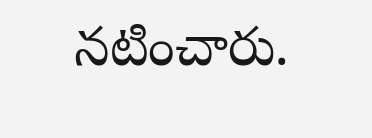నటించారు.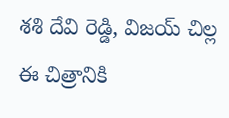శశి దేవి రెడ్డి, విజయ్ చిల్ల ఈ చిత్రానికి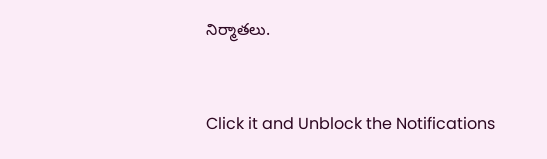నిర్మాతలు.


Click it and Unblock the Notifications